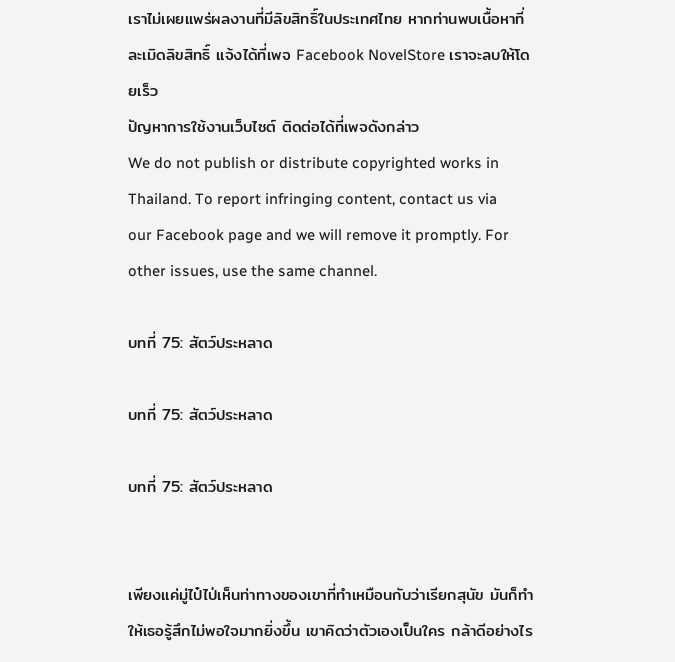เราไม่เผยแพร่ผลงานที่มีลิขสิทธิ์ในประเทศไทย หากท่านพบเนื้อหาที่ละเมิดลิขสิทธิ์ แจ้งได้ที่เพจ Facebook NovelStore เราจะลบให้โดยเร็ว
ปัญหาการใช้งานเว็บไซต์ ติดต่อได้ที่เพจดังกล่าว
We do not publish or distribute copyrighted works in Thailand. To report infringing content, contact us via our Facebook page and we will remove it promptly. For other issues, use the same channel.

บทที่ 75: สัตว์ประหลาด

บทที่ 75: สัตว์ประหลาด

บทที่ 75: สัตว์ประหลาด


เพียงแค่มู่ไป๋ไป่เห็นท่าทางของเขาที่ทำเหมือนกับว่าเรียกสุนัข มันก็ทำให้เธอรู้สึกไม่พอใจมากยิ่งขึ้น เขาคิดว่าตัวเองเป็นใคร กล้าดีอย่างไร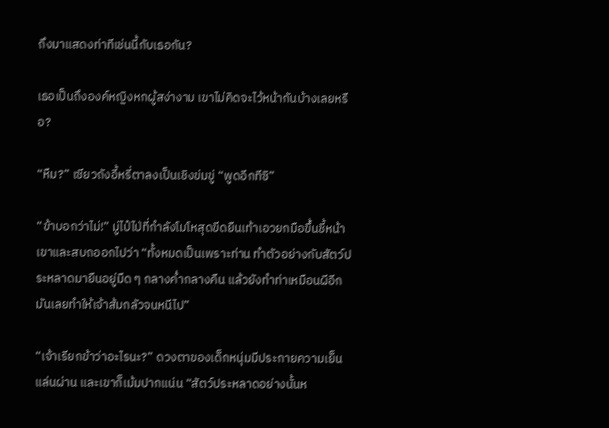ถึงมาแสดงท่าทีเช่นนี้กับเธอกัน?

เธอเป็นถึงองค์หญิงหกผู้สง่างาม เขาไม่คิดจะไว้หน้ากันบ้างเลยหรือ?

“หืม?” เซียวถังอี้หรี่ตาลงเป็นเชิงข่มขู่ “พูดอีกทีซิ”

“ข้าบอกว่าไม่!” มู่ไป๋ไป่ที่กำลังโมโหสุดขีดยืนเท้าเอวยกมือขึ้นชี้หน้าเขาและสบถออกไปว่า “ทั้งหมดเป็นเพราะท่าน ทำตัวอย่างกับสัตว์ประหลาดมายืนอยู่มืด ๆ กลางค่ำกลางคืน แล้วยังทำท่าเหมือนผีอีก มันเลยทำให้เจ้าส้มกลัวจนหนีไป”

“เจ้าเรียกข้าว่าอะไรนะ?” ดวงตาของเด็กหนุ่มมีประกายความเย็นแล่นผ่าน และเขาก็เม้มปากแน่น “สัตว์ประหลาดอย่างนั้นห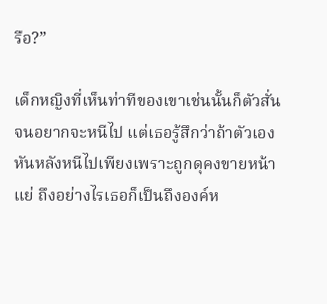รือ?”

เด็กหญิงที่เห็นท่าทีของเขาเช่นนั้นก็ตัวสั่นจนอยากจะหนีไป แต่เธอรู้สึกว่าถ้าตัวเองหันหลังหนีไปเพียงเพราะถูกดุคงขายหน้าแย่ ถึงอย่างไรเธอก็เป็นถึงองค์ห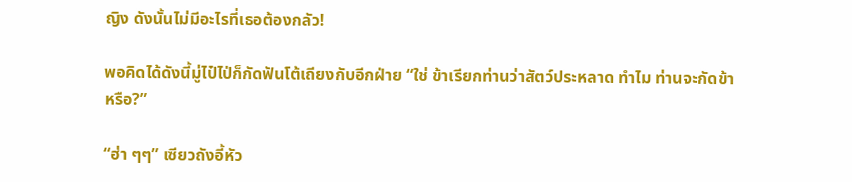ญิง ดังนั้นไม่มีอะไรที่เธอต้องกลัว!

พอคิดได้ดังนี้มู่ไป๋ไป่ก็กัดฟันโต้เถียงกับอีกฝ่าย “ใช่ ข้าเรียกท่านว่าสัตว์ประหลาด ทำไม ท่านจะกัดข้าหรือ?”

“ฮ่า ๆๆ” เซียวถังอี้หัว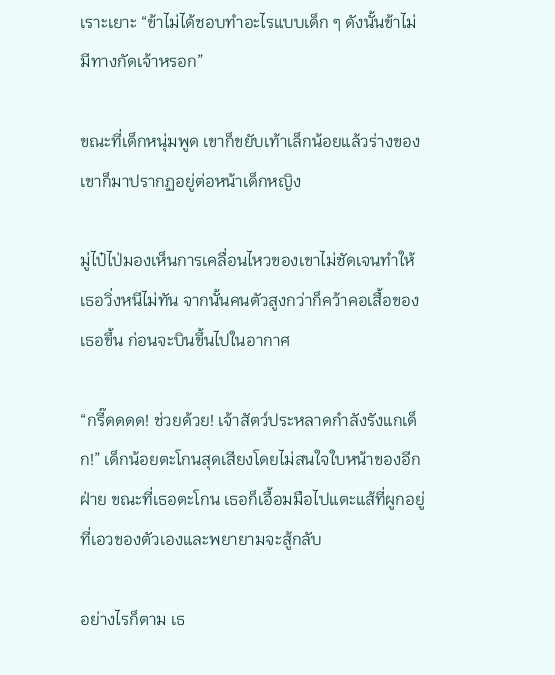เราะเยาะ “ข้าไม่ได้ชอบทำอะไรแบบเด็ก ๆ ดังนั้นข้าไม่มีทางกัดเจ้าหรอก”

ขณะที่เด็กหนุ่มพูด เขาก็ขยับเท้าเล็กน้อยแล้วร่างของเขาก็มาปรากฏอยู่ต่อหน้าเด็กหญิง

มู่ไป๋ไป่มองเห็นการเคลื่อนไหวของเขาไม่ชัดเจนทำให้เธอวิ่งหนีไม่ทัน จากนั้นคนตัวสูงกว่าก็คว้าคอเสื้อของเธอขึ้น ก่อนจะบินขึ้นไปในอากาศ

“กรี๊ดดดด! ช่วยด้วย! เจ้าสัตว์ประหลาดกำลังรังแกเด็ก!” เด็กน้อยตะโกนสุดเสียงโดยไม่สนใจใบหน้าของอีกฝ่าย ขณะที่เธอตะโกน เธอก็เอื้อมมือไปแตะแส้ที่ผูกอยู่ที่เอวของตัวเองและพยายามจะสู้กลับ

อย่างไรก็ตาม เธ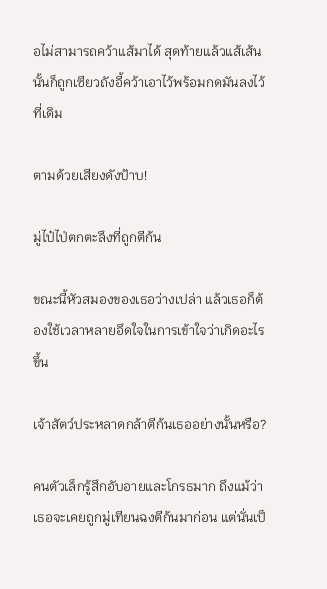อไม่สามารถคว้าแส้มาได้ สุดท้ายแล้วแส้เส้นนั้นก็ถูกเซียวถังอี้คว้าเอาไว้พร้อมกดมันลงไว้ที่เดิม

ตามด้วยเสียงดังป้าบ!

มู่ไป๋ไป่ตกตะลึงที่ถูกตีก้น

ขณะนี้หัวสมองของเธอว่างเปล่า แล้วเธอก็ต้องใช้เวลาหลายอึดใจในการเข้าใจว่าเกิดอะไรขึ้น

เจ้าสัตว์ประหลาดกล้าตีก้นเธออย่างนั้นหรือ?

คนตัวเล็กรู้สึกอับอายและโกรธมาก ถึงแม้ว่าเธอจะเคยถูกมู่เทียนฉงตีก้นมาก่อน แต่นั่นเป็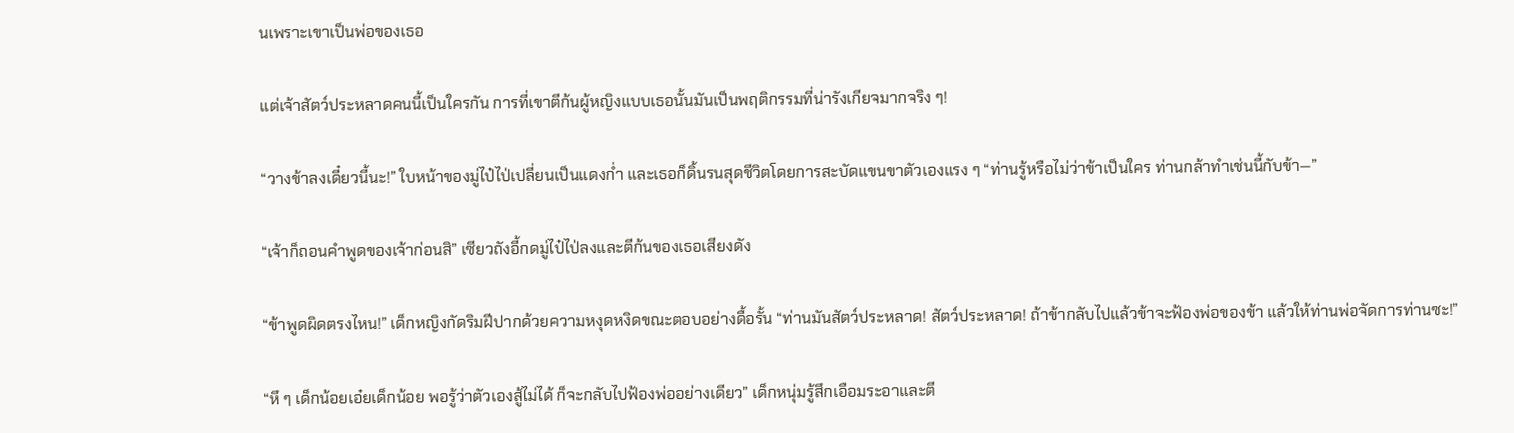นเพราะเขาเป็นพ่อของเธอ

แต่เจ้าสัตว์ประหลาดคนนี้เป็นใครกัน การที่เขาตีก้นผู้หญิงแบบเธอนั้นมันเป็นพฤติกรรมที่น่ารังเกียจมากจริง ๆ!

“วางข้าลงเดี๋ยวนี้นะ!” ใบหน้าของมู่ไป๋ไป่เปลี่ยนเป็นแดงก่ำ และเธอก็ดิ้นรนสุดชีวิตโดยการสะบัดแขนขาตัวเองแรง ๆ “ท่านรู้หรือไม่ว่าข้าเป็นใคร ท่านกล้าทำเช่นนี้กับข้า—”

“เจ้าก็ถอนคำพูดของเจ้าก่อนสิ” เซียวถังอี้กดมู่ไป๋ไป่ลงและตีก้นของเธอเสียงดัง

“ข้าพูดผิดตรงไหน!” เด็กหญิงกัดริมฝีปากด้วยความหงุดหงิดขณะตอบอย่างดื้อรั้น “ท่านมันสัตว์ประหลาด! สัตว์ประหลาด! ถ้าข้ากลับไปแล้วข้าจะฟ้องพ่อของข้า แล้วให้ท่านพ่อจัดการท่านซะ!”

“หึ ๆ เด็กน้อยเอ๋ยเด็กน้อย พอรู้ว่าตัวเองสู้ไม่ได้ ก็จะกลับไปฟ้องพ่ออย่างเดียว” เด็กหนุ่มรู้สึกเอือมระอาและตี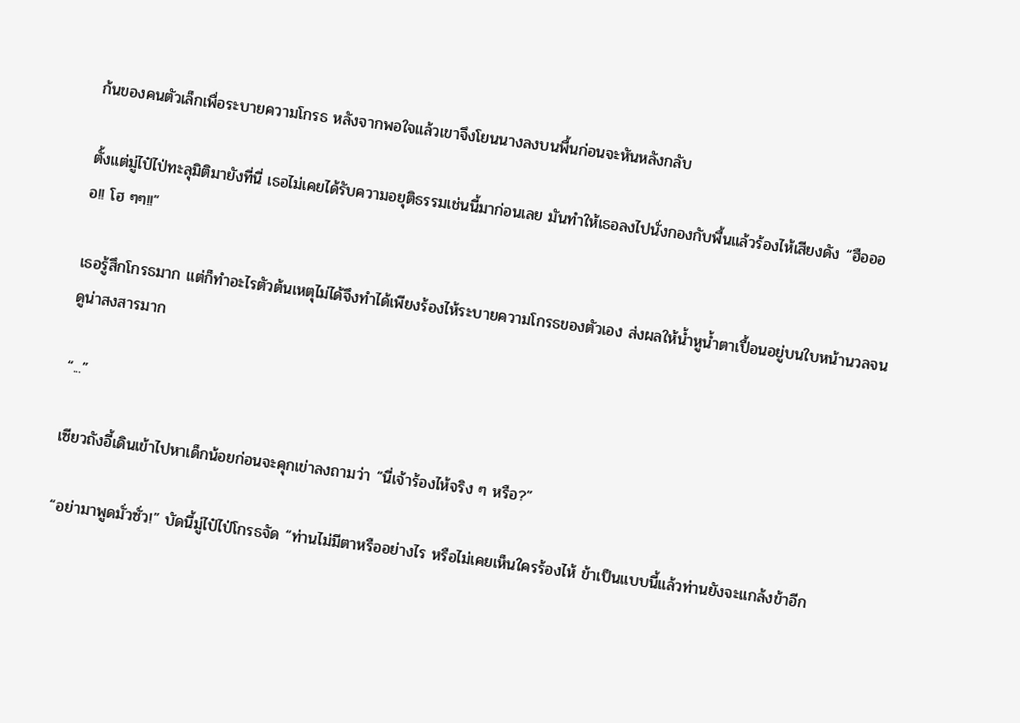ก้นของคนตัวเล็กเพื่อระบายความโกรธ หลังจากพอใจแล้วเขาจึงโยนนางลงบนพื้นก่อนจะหันหลังกลับ

ตั้งแต่มู่ไป๋ไป่ทะลุมิติมายังที่นี่ เธอไม่เคยได้รับความอยุติธรรมเช่นนี้มาก่อนเลย มันทำให้เธอลงไปนั่งกองกับพื้นแล้วร้องไห้เสียงดัง “ฮืออออ!! โฮ ๆๆ!!”

เธอรู้สึกโกรธมาก แต่ก็ทำอะไรตัวต้นเหตุไม่ได้จึงทำได้เพียงร้องไห้ระบายความโกรธของตัวเอง ส่งผลให้น้ำหูน้ำตาเปื้อนอยู่บนใบหน้านวลจนดูน่าสงสารมาก

“...”

เซียวถังอี้เดินเข้าไปหาเด็กน้อยก่อนจะคุกเข่าลงถามว่า “นี่เจ้าร้องไห้จริง ๆ หรือ?”

“อย่ามาพูดมั่วซั่ว!” บัดนี้มู่ไป๋ไป่โกรธจัด “ท่านไม่มีตาหรืออย่างไร หรือไม่เคยเห็นใครร้องไห้ ข้าเป็นแบบนี้แล้วท่านยังจะแกล้งข้าอีก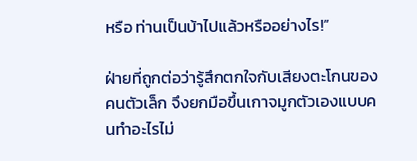หรือ ท่านเป็นบ้าไปแล้วหรืออย่างไร!”

ฝ่ายที่ถูกต่อว่ารู้สึกตกใจกับเสียงตะโกนของคนตัวเล็ก จึงยกมือขึ้นเกาจมูกตัวเองแบบคนทำอะไรไม่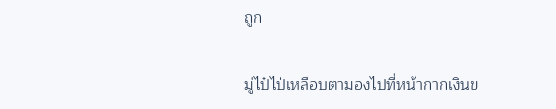ถูก

มู่ไป๋ไป่เหลือบตามองไปที่หน้ากากเงินข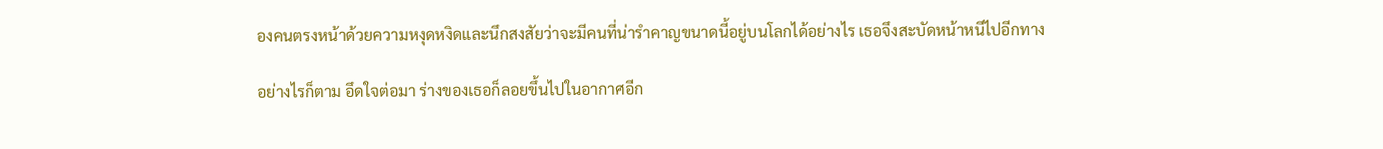องคนตรงหน้าด้วยความหงุดหงิดและนึกสงสัยว่าจะมีคนที่น่ารำคาญขนาดนี้อยู่บนโลกได้อย่างไร เธอจึงสะบัดหน้าหนีไปอีกทาง

อย่างไรก็ตาม อึดใจต่อมา ร่างของเธอก็ลอยขึ้นไปในอากาศอีก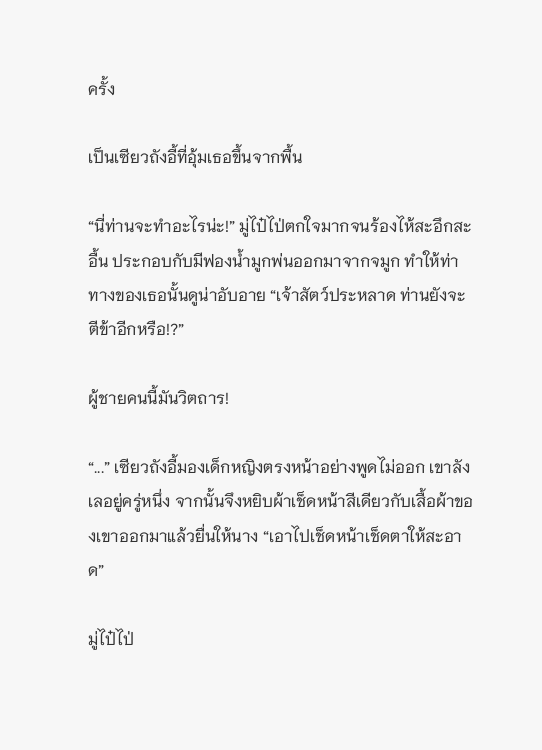ครั้ง

เป็นเซียวถังอี้ที่อุ้มเธอขึ้นจากพื้น

“นี่ท่านจะทำอะไรน่ะ!” มู่ไป๋ไป่ตกใจมากจนร้องไห้สะอึกสะอื้น ประกอบกับมีฟองน้ำมูกพ่นออกมาจากจมูก ทำให้ท่าทางของเธอนั้นดูน่าอับอาย “เจ้าสัตว์ประหลาด ท่านยังจะตีข้าอีกหรือ!?”

ผู้ชายคนนี้มันวิตถาร!

“...” เซียวถังอี้มองเด็กหญิงตรงหน้าอย่างพูดไม่ออก เขาลังเลอยู่ครู่หนึ่ง จากนั้นจึงหยิบผ้าเช็ดหน้าสีเดียวกับเสื้อผ้าของเขาออกมาแล้วยื่นให้นาง “เอาไปเช็ดหน้าเช็ดตาให้สะอาด”

มู่ไป๋ไป่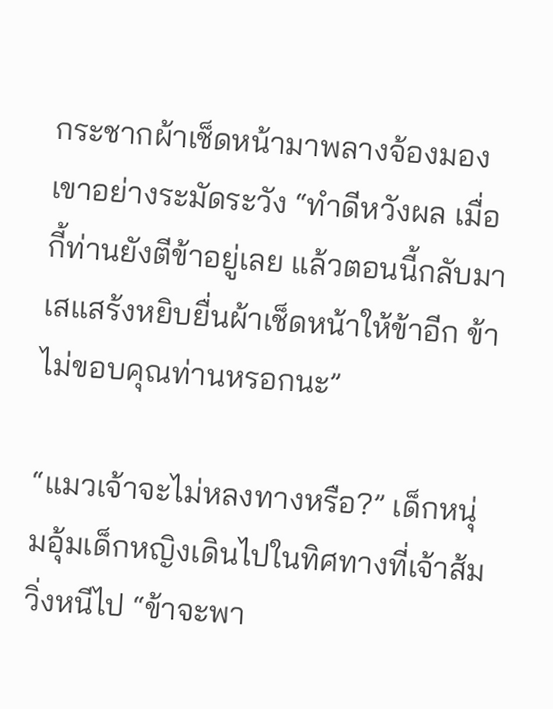กระชากผ้าเช็ดหน้ามาพลางจ้องมองเขาอย่างระมัดระวัง “ทำดีหวังผล เมื่อกี้ท่านยังตีข้าอยู่เลย แล้วตอนนี้กลับมาเสแสร้งหยิบยื่นผ้าเช็ดหน้าให้ข้าอีก ข้าไม่ขอบคุณท่านหรอกนะ”

“แมวเจ้าจะไม่หลงทางหรือ?” เด็กหนุ่มอุ้มเด็กหญิงเดินไปในทิศทางที่เจ้าส้มวิ่งหนีไป “ข้าจะพา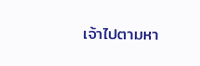เจ้าไปตามหา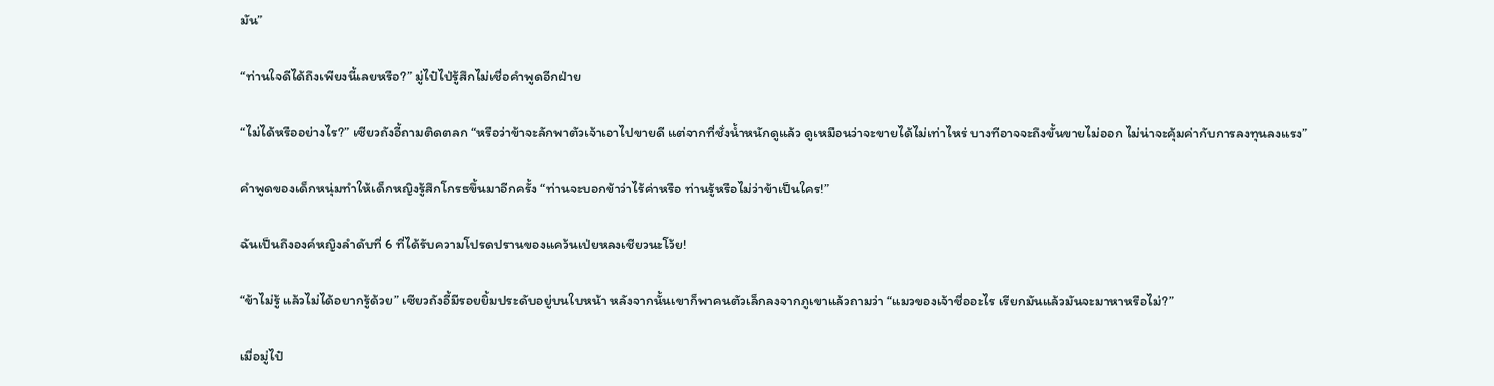มัน”

“ท่านใจดีได้ถึงเพียงนี้เลยหรือ?” มู่ไป๋ไป่รู้สึกไม่เชื่อคำพูดอีกฝ่าย

“ไม่ได้หรืออย่างไร?” เซียวถังอี้ถามติดตลก “หรือว่าข้าจะลักพาตัวเจ้าเอาไปขายดี แต่จากที่ชั่งน้ำหนักดูแล้ว ดูเหมือนว่าจะขายได้ไม่เท่าไหร่ บางทีอาจจะถึงขั้นขายไม่ออก ไม่น่าจะคุ้มค่ากับการลงทุนลงแรง”

คำพูดของเด็กหนุ่มทำให้เด็กหญิงรู้สึกโกรธขึ้นมาอีกครั้ง “ท่านจะบอกข้าว่าไร้ค่าหรือ ท่านรู้หรือไม่ว่าข้าเป็นใคร!”

ฉันเป็นถึงองค์หญิงลำดับที่ 6 ที่ได้รับความโปรดปรานของแคว้นเป่ยหลงเชียวนะโว้ย!

“ข้าไม่รู้ แล้วไม่ได้อยากรู้ด้วย” เซียวถังอี้มีรอยยิ้มประดับอยู่บนใบหน้า หลังจากนั้นเขาก็พาคนตัวเล็กลงจากภูเขาแล้วถามว่า “แมวของเจ้าชื่ออะไร เรียกมันแล้วมันจะมาหาหรือไม่?”

เมื่อมู่ไป๋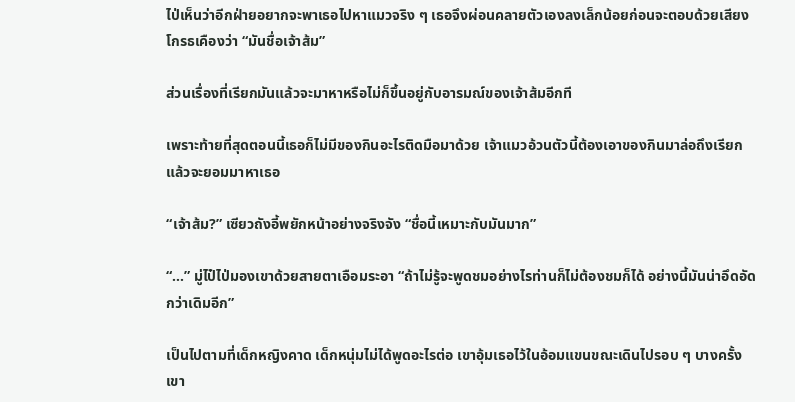ไป่เห็นว่าอีกฝ่ายอยากจะพาเธอไปหาแมวจริง ๆ เธอจึงผ่อนคลายตัวเองลงเล็กน้อยก่อนจะตอบด้วยเสียงโกรธเคืองว่า “มันชื่อเจ้าส้ม”

ส่วนเรื่องที่เรียกมันแล้วจะมาหาหรือไม่ก็ขึ้นอยู่กับอารมณ์ของเจ้าส้มอีกที

เพราะท้ายที่สุดตอนนี้เธอก็ไม่มีของกินอะไรติดมือมาด้วย เจ้าแมวอ้วนตัวนี้ต้องเอาของกินมาล่อถึงเรียกแล้วจะยอมมาหาเธอ

“เจ้าส้ม?” เซียวถังอี้พยักหน้าอย่างจริงจัง “ชื่อนี้เหมาะกับมันมาก”

“...” มู่ไป๋ไป่มองเขาด้วยสายตาเอือมระอา “ถ้าไม่รู้จะพูดชมอย่างไรท่านก็ไม่ต้องชมก็ได้ อย่างนี้มันน่าอึดอัดกว่าเดิมอีก”

เป็นไปตามที่เด็กหญิงคาด เด็กหนุ่มไม่ได้พูดอะไรต่อ เขาอุ้มเธอไว้ในอ้อมแขนขณะเดินไปรอบ ๆ บางครั้งเขา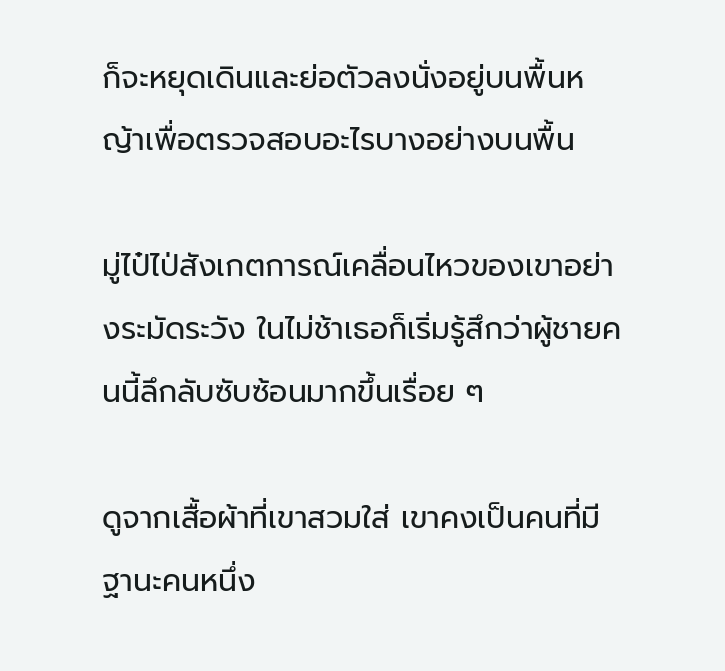ก็จะหยุดเดินและย่อตัวลงนั่งอยู่บนพื้นหญ้าเพื่อตรวจสอบอะไรบางอย่างบนพื้น

มู่ไป๋ไป่สังเกตการณ์เคลื่อนไหวของเขาอย่างระมัดระวัง ในไม่ช้าเธอก็เริ่มรู้สึกว่าผู้ชายคนนี้ลึกลับซับซ้อนมากขึ้นเรื่อย ๆ

ดูจากเสื้อผ้าที่เขาสวมใส่ เขาคงเป็นคนที่มีฐานะคนหนึ่ง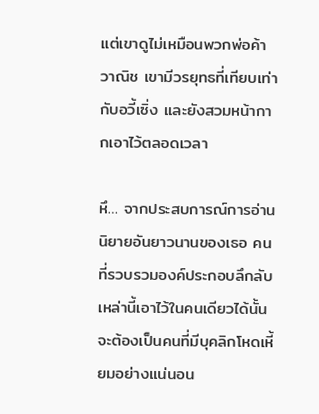แต่เขาดูไม่เหมือนพวกพ่อค้าวาณิช เขามีวรยุทธที่เทียบเท่ากับอวี้เซิ่ง และยังสวมหน้ากากเอาไว้ตลอดเวลา

หึ… จากประสบการณ์การอ่านนิยายอันยาวนานของเธอ คนที่รวบรวมองค์ประกอบลึกลับเหล่านี้เอาไว้ในคนเดียวได้นั้นจะต้องเป็นคนที่มีบุคลิกโหดเหี้ยมอย่างแน่นอน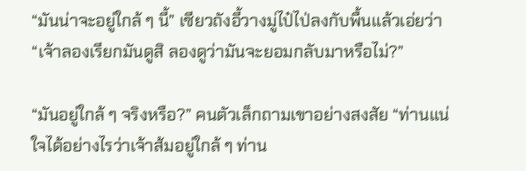“มันน่าจะอยู่ใกล้ ๆ นี้” เซียวถังอี้วางมู่ไป๋ไป่ลงกับพื้นแล้วเอ่ยว่า “เจ้าลองเรียกมันดูสิ ลองดูว่ามันจะยอมกลับมาหรือไม่?”

“มันอยู่ใกล้ ๆ จริงหรือ?” คนตัวเล็กถามเขาอย่างสงสัย “ท่านแน่ใจได้อย่างไรว่าเจ้าส้มอยู่ใกล้ ๆ ท่าน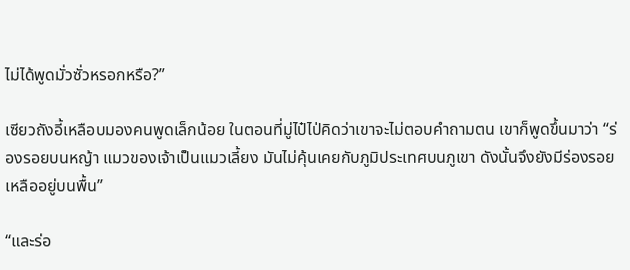ไม่ได้พูดมั่วซั่วหรอกหรือ?”

เซียวถังอี้เหลือบมองคนพูดเล็กน้อย ในตอนที่มู่ไป๋ไป่คิดว่าเขาจะไม่ตอบคำถามตน เขาก็พูดขึ้นมาว่า “ร่องรอยบนหญ้า แมวของเจ้าเป็นแมวเลี้ยง มันไม่คุ้นเคยกับภูมิประเทศบนภูเขา ดังนั้นจึงยังมีร่องรอยเหลืออยู่บนพื้น”

“และร่อ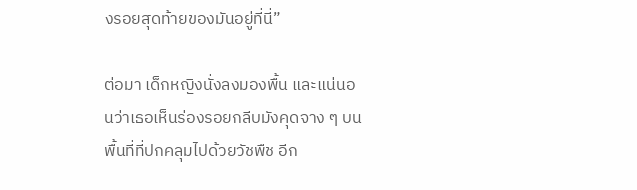งรอยสุดท้ายของมันอยู่ที่นี่”

ต่อมา เด็กหญิงนั่งลงมองพื้น และแน่นอนว่าเธอเห็นร่องรอยกลีบมังคุดจาง ๆ บนพื้นที่ที่ปกคลุมไปด้วยวัชพืช อีก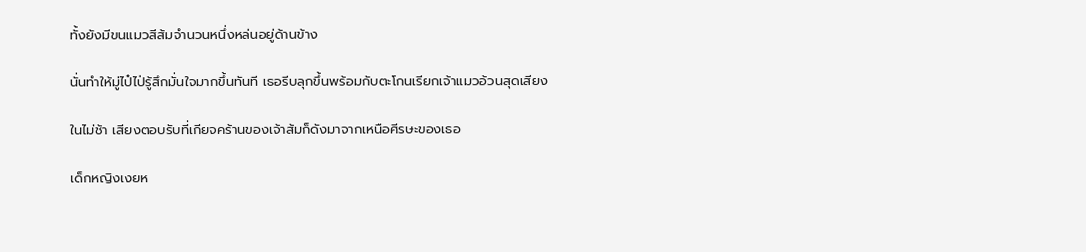ทั้งยังมีขนแมวสีส้มจำนวนหนึ่งหล่นอยู่ด้านข้าง

นั่นทำให้มู่ไป๋ไป่รู้สึกมั่นใจมากขึ้นทันที เธอรีบลุกขึ้นพร้อมกับตะโกนเรียกเจ้าแมวอ้วนสุดเสียง

ในไม่ช้า เสียงตอบรับที่เกียจคร้านของเจ้าส้มก็ดังมาจากเหนือศีรษะของเธอ

เด็กหญิงเงยห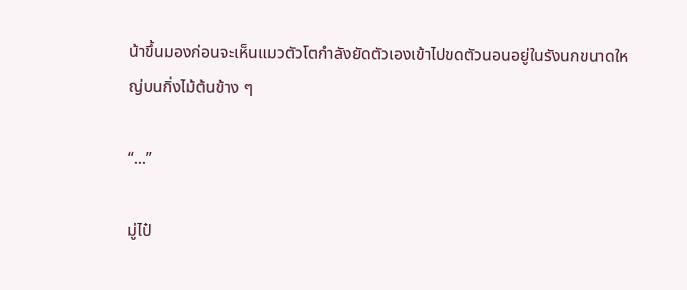น้าขึ้นมองก่อนจะเห็นแมวตัวโตกำลังยัดตัวเองเข้าไปขดตัวนอนอยู่ในรังนกขนาดใหญ่บนกิ่งไม้ต้นข้าง ๆ

“...”

มู่ไป๋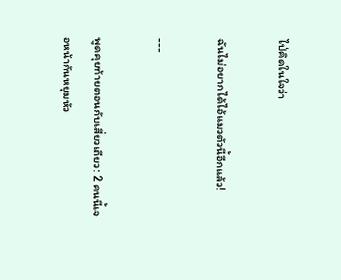ไป่คิดในใจว่า

ฉันไม่อยากได้ไอ้แมวตัวนี้อีกแล้ว!

---

พูดคุยท้ายตอนกับเสี่ยวเถียว: 2 คนนี้เจอหน้ากันหยุมหัว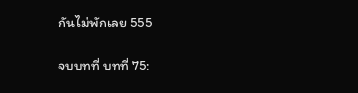กันไม่พักเลย 555

จบบทที่ บทที่ 75: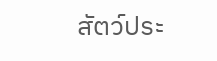สัตว์ประ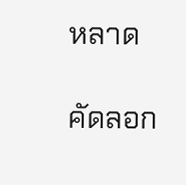หลาด

คัดลอก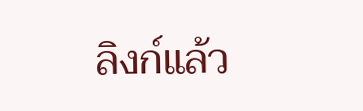ลิงก์แล้ว